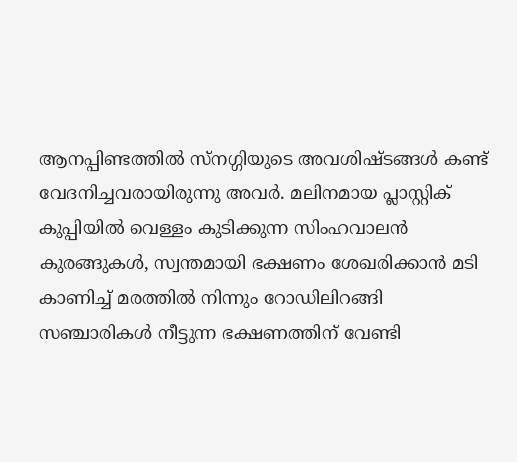ആനപ്പിണ്ടത്തില്‍ സ്നഗ്ഗിയുടെ അവശിഷ്ടങ്ങള്‍ കണ്ട് വേദനിച്ചവരായിരുന്നു അവര്‍. മലിനമായ പ്ലാസ്റ്റിക് കുപ്പിയില്‍ വെള്ളം കുടിക്കുന്ന സിംഹവാലന്‍ കുരങ്ങുകള്‍, സ്വന്തമായി ഭക്ഷണം ശേഖരിക്കാന്‍ മടി കാണിച്ച് മരത്തില്‍ നിന്നും റോഡിലിറങ്ങി സഞ്ചാരികള്‍ നീട്ടുന്ന ഭക്ഷണത്തിന് വേണ്ടി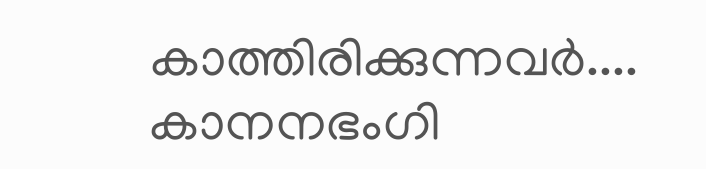കാത്തിരിക്കുന്നവര്‍.... കാനനഭംഗി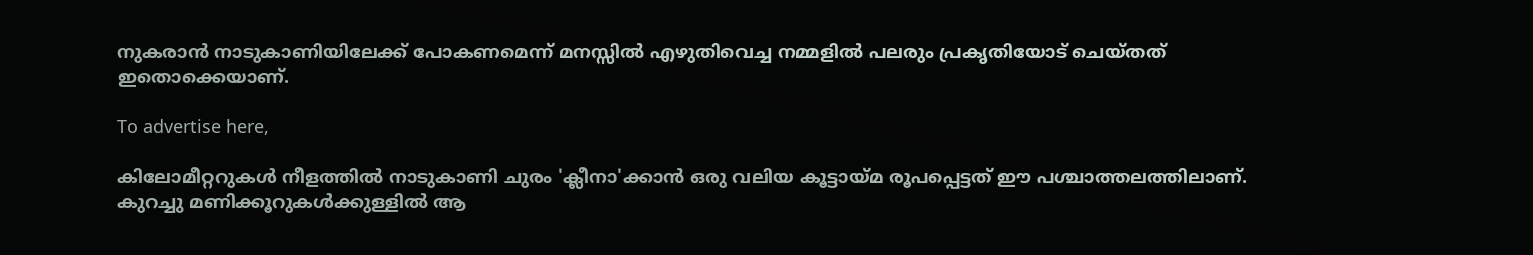നുകരാന്‍ നാടുകാണിയിലേക്ക് പോകണമെന്ന് മനസ്സില്‍ എഴുതിവെച്ച നമ്മളില്‍ പലരും പ്രകൃതിയോട് ചെയ്തത് ഇതൊക്കെയാണ്.

To advertise here,

കിലോമീറ്ററുകള്‍ നീളത്തില്‍ നാടുകാണി ചുരം 'ക്ലീനാ'ക്കാന്‍ ഒരു വലിയ കൂട്ടായ്മ രൂപപ്പെട്ടത് ഈ പശ്ചാത്തലത്തിലാണ്. കുറച്ചു മണിക്കൂറുകള്‍ക്കുള്ളില്‍ ആ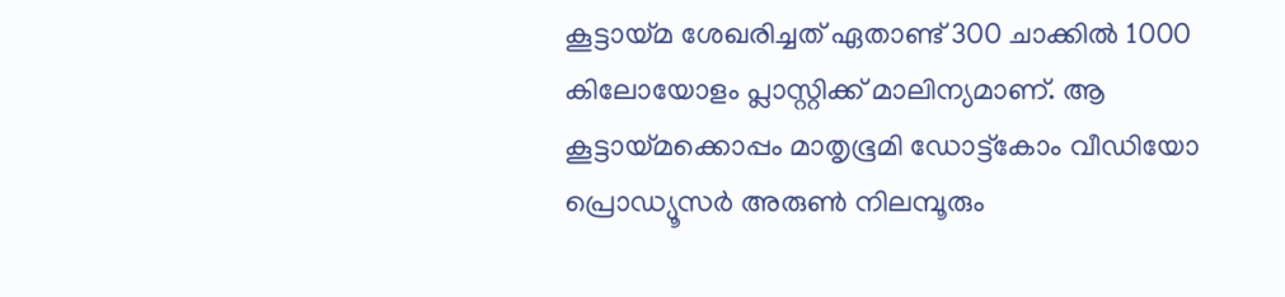കൂട്ടായ്മ ശേഖരിച്ചത് ഏതാണ്ട് 300 ചാക്കില്‍ 1000 കിലോയോളം പ്ലാസ്റ്റിക്ക് മാലിന്യമാണ്. ആ കൂട്ടായ്മക്കൊപ്പം മാതൃഭൂമി ഡോട്ട്കോം വീഡിയോ പ്രൊഡ്യൂസര്‍ അരുണ്‍ നിലമ്പൂരും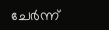ചേര്‍ന്ന്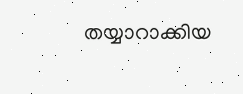തയ്യാറാക്കിയ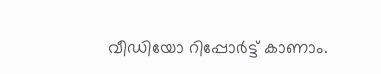വീഡിയോ റിപ്പോര്‍ട്ട് കാണാം.